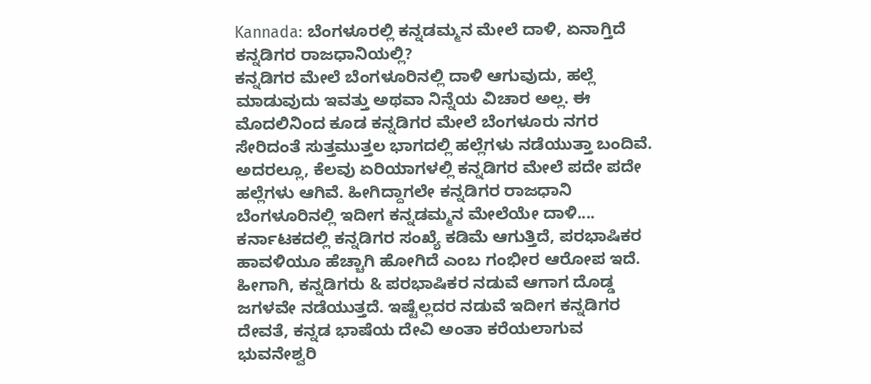Kannada: ಬೆಂಗಳೂರಲ್ಲಿ ಕನ್ನಡಮ್ಮನ ಮೇಲೆ ದಾಳಿ, ಏನಾಗ್ತಿದೆ ಕನ್ನಡಿಗರ ರಾಜಧಾನಿಯಲ್ಲಿ?
ಕನ್ನಡಿಗರ ಮೇಲೆ ಬೆಂಗಳೂರಿನಲ್ಲಿ ದಾಳಿ ಆಗುವುದು, ಹಲ್ಲೆ ಮಾಡುವುದು ಇವತ್ತು ಅಥವಾ ನಿನ್ನೆಯ ವಿಚಾರ ಅಲ್ಲ. ಈ ಮೊದಲಿನಿಂದ ಕೂಡ ಕನ್ನಡಿಗರ ಮೇಲೆ ಬೆಂಗಳೂರು ನಗರ ಸೇರಿದಂತೆ ಸುತ್ತಮುತ್ತಲ ಭಾಗದಲ್ಲಿ ಹಲ್ಲೆಗಳು ನಡೆಯುತ್ತಾ ಬಂದಿವೆ. ಅದರಲ್ಲೂ, ಕೆಲವು ಏರಿಯಾಗಳಲ್ಲಿ ಕನ್ನಡಿಗರ ಮೇಲೆ ಪದೇ ಪದೇ ಹಲ್ಲೆಗಳು ಆಗಿವೆ. ಹೀಗಿದ್ದಾಗಲೇ ಕನ್ನಡಿಗರ ರಾಜಧಾನಿ ಬೆಂಗಳೂರಿನಲ್ಲಿ ಇದೀಗ ಕನ್ನಡಮ್ಮನ ಮೇಲೆಯೇ ದಾಳಿ....
ಕರ್ನಾಟಕದಲ್ಲಿ ಕನ್ನಡಿಗರ ಸಂಖ್ಯೆ ಕಡಿಮೆ ಆಗುತ್ತಿದೆ, ಪರಭಾಷಿಕರ ಹಾವಳಿಯೂ ಹೆಚ್ಚಾಗಿ ಹೋಗಿದೆ ಎಂಬ ಗಂಭೀರ ಆರೋಪ ಇದೆ. ಹೀಗಾಗಿ, ಕನ್ನಡಿಗರು & ಪರಭಾಷಿಕರ ನಡುವೆ ಆಗಾಗ ದೊಡ್ಡ ಜಗಳವೇ ನಡೆಯುತ್ತದೆ. ಇಷ್ಟೆಲ್ಲದರ ನಡುವೆ ಇದೀಗ ಕನ್ನಡಿಗರ ದೇವತೆ, ಕನ್ನಡ ಭಾಷೆಯ ದೇವಿ ಅಂತಾ ಕರೆಯಲಾಗುವ ಭುವನೇಶ್ವರಿ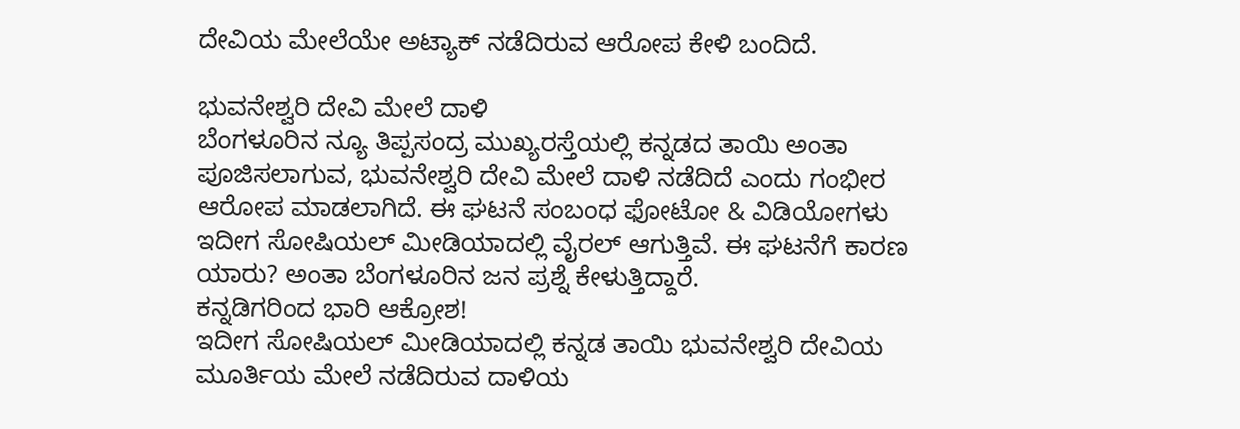ದೇವಿಯ ಮೇಲೆಯೇ ಅಟ್ಯಾಕ್ ನಡೆದಿರುವ ಆರೋಪ ಕೇಳಿ ಬಂದಿದೆ.

ಭುವನೇಶ್ವರಿ ದೇವಿ ಮೇಲೆ ದಾಳಿ
ಬೆಂಗಳೂರಿನ ನ್ಯೂ ತಿಪ್ಪಸಂದ್ರ ಮುಖ್ಯರಸ್ತೆಯಲ್ಲಿ ಕನ್ನಡದ ತಾಯಿ ಅಂತಾ ಪೂಜಿಸಲಾಗುವ, ಭುವನೇಶ್ವರಿ ದೇವಿ ಮೇಲೆ ದಾಳಿ ನಡೆದಿದೆ ಎಂದು ಗಂಭೀರ ಆರೋಪ ಮಾಡಲಾಗಿದೆ. ಈ ಘಟನೆ ಸಂಬಂಧ ಫೋಟೋ & ವಿಡಿಯೋಗಳು ಇದೀಗ ಸೋಷಿಯಲ್ ಮೀಡಿಯಾದಲ್ಲಿ ವೈರಲ್ ಆಗುತ್ತಿವೆ. ಈ ಘಟನೆಗೆ ಕಾರಣ ಯಾರು? ಅಂತಾ ಬೆಂಗಳೂರಿನ ಜನ ಪ್ರಶ್ನೆ ಕೇಳುತ್ತಿದ್ದಾರೆ.
ಕನ್ನಡಿಗರಿಂದ ಭಾರಿ ಆಕ್ರೋಶ!
ಇದೀಗ ಸೋಷಿಯಲ್ ಮೀಡಿಯಾದಲ್ಲಿ ಕನ್ನಡ ತಾಯಿ ಭುವನೇಶ್ವರಿ ದೇವಿಯ ಮೂರ್ತಿಯ ಮೇಲೆ ನಡೆದಿರುವ ದಾಳಿಯ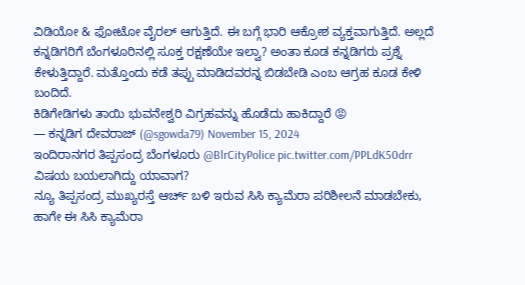ವಿಡಿಯೋ & ಫೋಟೋ ವೈರಲ್ ಆಗುತ್ತಿದೆ. ಈ ಬಗ್ಗೆ ಭಾರಿ ಆಕ್ರೋಶ ವ್ಯಕ್ತವಾಗುತ್ತಿದೆ. ಅಲ್ಲದೆ ಕನ್ನಡಿಗರಿಗೆ ಬೆಂಗಳೂರಿನಲ್ಲಿ ಸೂಕ್ತ ರಕ್ಷಣೆಯೇ ಇಲ್ವಾ? ಅಂತಾ ಕೂಡ ಕನ್ನಡಿಗರು ಪ್ರಶ್ನೆ ಕೇಳುತ್ತಿದ್ದಾರೆ. ಮತ್ತೊಂದು ಕಡೆ ತಪ್ಪು ಮಾಡಿದವರನ್ನ ಬಿಡಬೇಡಿ ಎಂಬ ಆಗ್ರಹ ಕೂಡ ಕೇಳಿ ಬಂದಿದೆ.
ಕಿಡಿಗೇಡಿಗಳು ತಾಯಿ ಭುವನೇಶ್ವರಿ ವಿಗ್ರಹವನ್ನು ಹೊಡೆದು ಹಾಕಿದ್ದಾರೆ 😡
— ಕನ್ನಡಿಗ ದೇವರಾಜ್ (@sgowda79) November 15, 2024
ಇಂದಿರಾನಗರ ತಿಪ್ಪಸಂದ್ರ ಬೆಂಗಳೂರು @BlrCityPolice pic.twitter.com/PPLdK50drr
ವಿಷಯ ಬಯಲಾಗಿದ್ದು ಯಾವಾಗ?
ನ್ಯೂ ತಿಪ್ಪಸಂದ್ರ ಮುಖ್ಯರಸ್ತೆ ಆರ್ಚ್ ಬಳಿ ಇರುವ ಸಿಸಿ ಕ್ಯಾಮೆರಾ ಪರಿಶೀಲನೆ ಮಾಡಬೇಕು, ಹಾಗೇ ಈ ಸಿಸಿ ಕ್ಯಾಮೆರಾ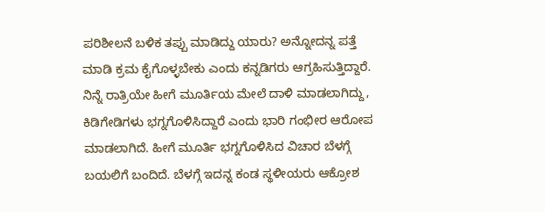ಪರಿಶೀಲನೆ ಬಳಿಕ ತಪ್ಪು ಮಾಡಿದ್ದು ಯಾರು? ಅನ್ನೋದನ್ನ ಪತ್ತೆ ಮಾಡಿ ಕ್ರಮ ಕೈಗೊಳ್ಳಬೇಕು ಎಂದು ಕನ್ನಡಿಗರು ಆಗ್ರಹಿಸುತ್ತಿದ್ದಾರೆ. ನಿನ್ನೆ ರಾತ್ರಿಯೇ ಹೀಗೆ ಮೂರ್ತಿಯ ಮೇಲೆ ದಾಳಿ ಮಾಡಲಾಗಿದ್ದು, ಕಿಡಿಗೇಡಿಗಳು ಭಗ್ನಗೊಳಿಸಿದ್ದಾರೆ ಎಂದು ಭಾರಿ ಗಂಭೀರ ಆರೋಪ ಮಾಡಲಾಗಿದೆ. ಹೀಗೆ ಮೂರ್ತಿ ಭಗ್ನಗೊಳಿಸಿದ ವಿಚಾರ ಬೆಳಗ್ಗೆ ಬಯಲಿಗೆ ಬಂದಿದೆ. ಬೆಳಗ್ಗೆ ಇದನ್ನ ಕಂಡ ಸ್ಥಳೀಯರು ಆಕ್ರೋಶ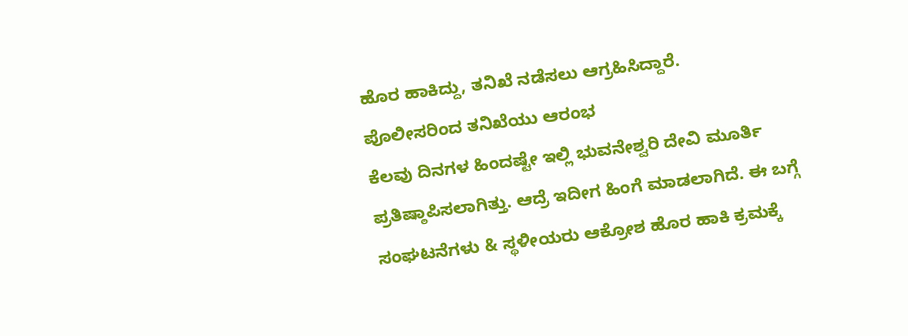ಹೊರ ಹಾಕಿದ್ದು, ತನಿಖೆ ನಡೆಸಲು ಆಗ್ರಹಿಸಿದ್ದಾರೆ.
ಪೊಲೀಸರಿಂದ ತನಿಖೆಯು ಆರಂಭ
ಕೆಲವು ದಿನಗಳ ಹಿಂದಷ್ಟೇ ಇಲ್ಲಿ ಭುವನೇಶ್ವರಿ ದೇವಿ ಮೂರ್ತಿ ಪ್ರತಿಷ್ಠಾಪಿಸಲಾಗಿತ್ತು. ಆದ್ರೆ ಇದೀಗ ಹಿಂಗೆ ಮಾಡಲಾಗಿದೆ. ಈ ಬಗ್ಗೆ ಸಂಘಟನೆಗಳು & ಸ್ಥಳೀಯರು ಆಕ್ರೋಶ ಹೊರ ಹಾಕಿ ಕ್ರಮಕ್ಕೆ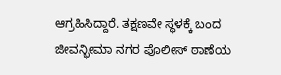ಆಗ್ರಹಿಸಿದ್ದಾರೆ. ತಕ್ಷಣವೇ ಸ್ಥಳಕ್ಕೆ ಬಂದ ಜೀವನ್ಭೀಮಾ ನಗರ ಪೊಲೀಸ್ ಠಾಣೆಯ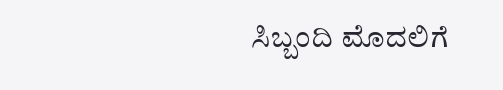ಸಿಬ್ಬಂದಿ ಮೊದಲಿಗೆ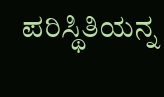ಪರಿಸ್ಥಿತಿಯನ್ನ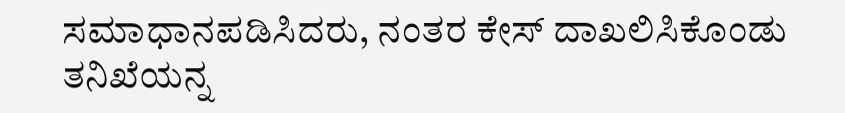ಸಮಾಧಾನಪಡಿಸಿದರು, ನಂತರ ಕೇಸ್ ದಾಖಲಿಸಿಕೊಂಡು ತನಿಖೆಯನ್ನ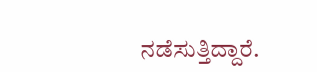ನಡೆಸುತ್ತಿದ್ದಾರೆ.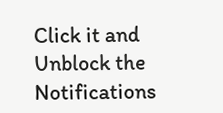Click it and Unblock the Notifications